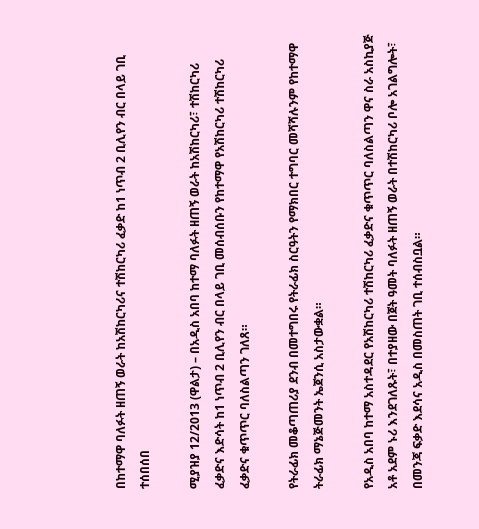በከተማዋ ባለፉት ዘጠኝ ወራት ከአሽከርካሪና ተሽከርካሪ ፈቃድ ከ1 ነጥብ 2 ቢሊየን ብር በላይ ገቢ ተሰበሰበ

ሚያዝያ 12/2013 (ዋልታ) – በአዲስ አበባ ከተማ ባለፉት ዘጠኝ ወራት ከአሽከርካሪ፣ ተሽከርካሪ ፈቃድና እድሳት ከ1 ነጥብ 2 ቢሊየን ብር በላይ ገቢ መሰብሰቡን የከተማዋ የአሽከርካሪ ተሽከርካሪ ፈቃድና ቁጥጥር ባለስልጣን ገለጸ።

የትራፊክ መቆጣጠሪያ ደንብ በመተግበሩ የትራፊክ ስርዓትን የማክበር ተግባር መሻሻሉንም የከተማዋ ትራፊክ ማኔጅመንት ኤጀንሲ አስታውቋል።

የአዲስ አበባ ከተማ አስተዳደር የአሽከርካሪ ተሽከርካሪ ፈቃድና ቁጥጥር ባለስልጣን ዋና ስራ አስኪያጅ አቶ አደም ኑሪ እንደገለጹት፣ በተያዘው በጀት ዓመት ባለፉት ዘጠኝ ወራት በተሽከርካሪ ቦሎ አገልግሎት፣ በመንጃ ፍቃድ እደሳና አዲስ በመስጠት ገቢ ተሰብስቧል።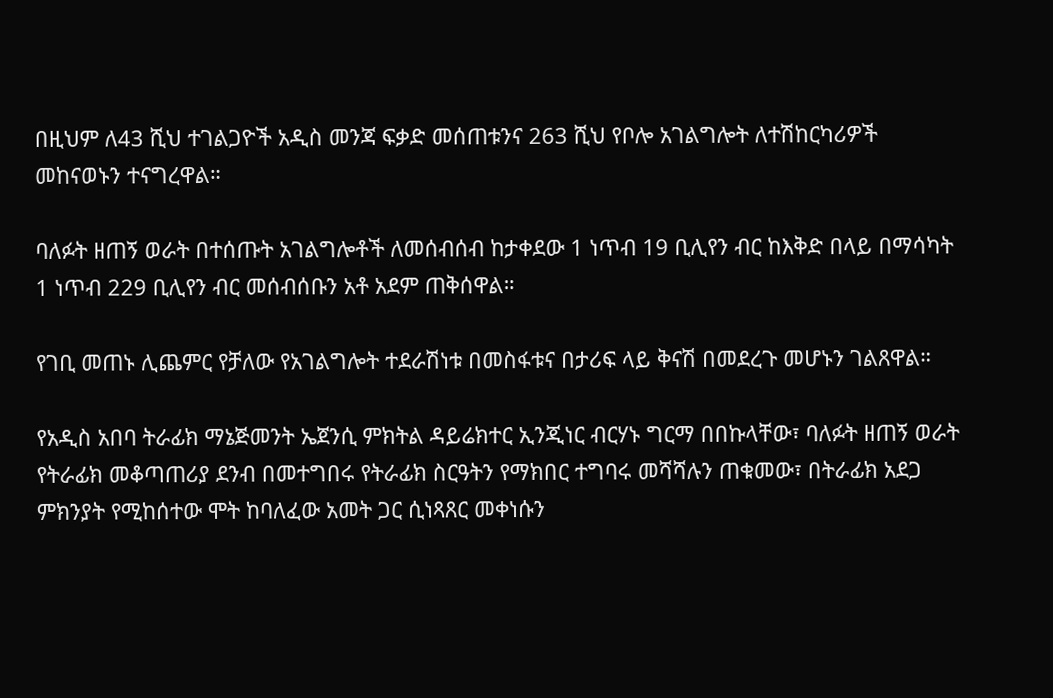በዚህም ለ43 ሺህ ተገልጋዮች አዲስ መንጃ ፍቃድ መሰጠቱንና 263 ሺህ የቦሎ አገልግሎት ለተሽከርካሪዎች መከናወኑን ተናግረዋል።

ባለፉት ዘጠኝ ወራት በተሰጡት አገልግሎቶች ለመሰብሰብ ከታቀደው 1 ነጥብ 19 ቢሊየን ብር ከእቅድ በላይ በማሳካት 1 ነጥብ 229 ቢሊየን ብር መሰብሰቡን አቶ አደም ጠቅሰዋል።

የገቢ መጠኑ ሊጨምር የቻለው የአገልግሎት ተደራሽነቱ በመስፋቱና በታሪፍ ላይ ቅናሽ በመደረጉ መሆኑን ገልጸዋል።

የአዲስ አበባ ትራፊክ ማኔጅመንት ኤጀንሲ ምክትል ዳይሬክተር ኢንጂነር ብርሃኑ ግርማ በበኩላቸው፣ ባለፉት ዘጠኝ ወራት የትራፊክ መቆጣጠሪያ ደንብ በመተግበሩ የትራፊክ ስርዓትን የማክበር ተግባሩ መሻሻሉን ጠቁመው፣ በትራፊክ አደጋ ምክንያት የሚከሰተው ሞት ከባለፈው አመት ጋር ሲነጻጸር መቀነሱን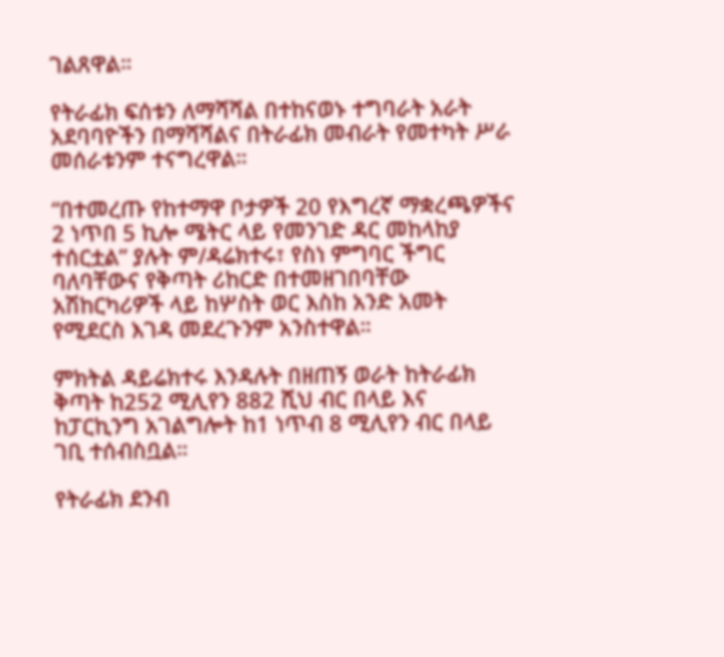ገልጸዋል።

የትራፊክ ፍሰቱን ለማሻሻል በተከናወኑ ተግባራት አራት አደባባዮችን በማሻሻልና በትራፊክ መብራት የመተካት ሥራ መሰራቱንም ተናግረዋል።

“በተመረጡ የከተማዋ ቦታዎች 20 የእግረኛ ማቋረጫዎችና 2 ነጥበ 5 ኪሎ ሜትር ላይ የመንገድ ዳር መከላከያ ተሰርቷል” ያሉት ም/ዳሬክተሩ፣ የስነ ምግባር ችግር ባለባቸውና የቅጣት ሪከርድ በተመዘገበባቸው አሽከርካሪዎች ላይ ከሦስት ወር እስከ አንድ አመት የሚደርስ እገዳ መደረጉንም አንስተዋል።

ምክትል ዳይሬክተሩ እንዳሉት በዘጠኝ ወራት ከትራፊክ ቅጣት ከ252 ሚሊየን 882 ሺህ ብር በላይ እና ከፓርኪንግ አገልግሎት ከ1 ነጥብ 8 ሚሊየን ብር በላይ ገቢ ተሰብስቧል።

የትራፊክ ደንብ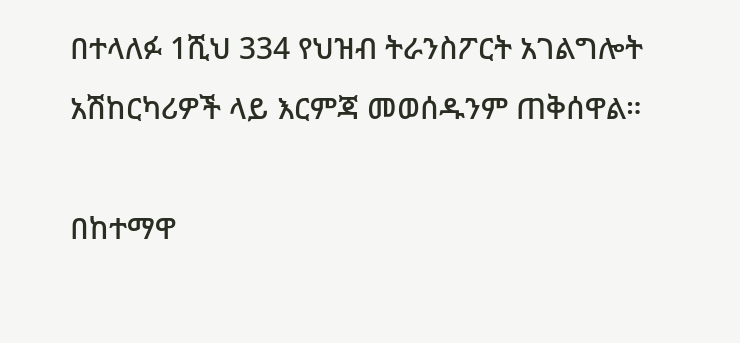በተላለፉ 1ሺህ 334 የህዝብ ትራንስፖርት አገልግሎት አሽከርካሪዎች ላይ እርምጃ መወሰዱንም ጠቅሰዋል።

በከተማዋ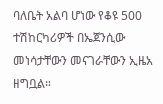ባለቤት አልባ ሆነው የቆዩ 500 ተሽከርካሪዎች በኤጀንሲው መነሳታቸውን መናገራቸውን ኢዜአ ዘግቧል።